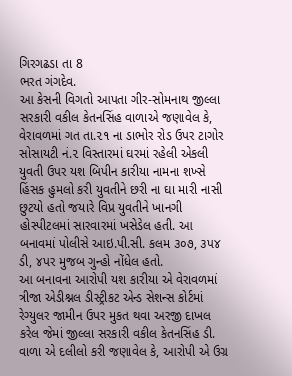ગિરગઢડા તા 8
ભરત ગંગદેવ.
આ કેસની વિગતો આપતા ગીર-સોમનાથ જીલ્લા સરકારી વકીલ કેતનસિંહ વાળાએ જણાવેલ કે, વેરાવળમાં ગત તા.૨૧ ના ડાભોર રોડ ઉપર ટાગોર સોસાયટી નં.૨ વિસ્તારમાં ઘરમાં રહેલી એકલી યુવતી ઉપર યશ બિપીન કારીયા નામના શખ્સે હિંસક હુમલો કરી યુવતીને છરી ના ઘા મારી નાસી છુટયો હતો જયારે વિપ્ર યુવતીને ખાનગી હોસ્પીટલમાં સારવારમાં ખસેડેલ હતી. આ બનાવમાં પોલીસે આઇ.પી.સી. કલમ ૩૦૭, ૩પ૪ ડી, ૪પર મુજબ ગુન્હો નોંધેલ હતો.
આ બનાવના આરોપી યશ કારીયા એ વેરાવળમાં ત્રીજા એડીશ્નલ ડીસ્ટ્રીકટ એન્ડ સેશન્સ કોર્ટમાં રેગ્યુલર જામીન ઉપર મુકત થવા અરજી દાખલ કરેલ જેમાં જીલ્લા સરકારી વકીલ કેતનસિંહ ડી. વાળા એ દલીલો કરી જણાવેલ કે, આરોપી એ ઉગ્ર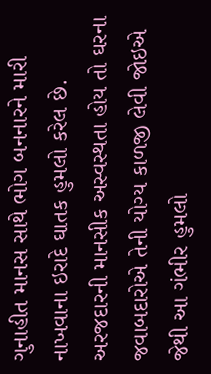ગુનાહીત માનસ સાથે ભોગ બનનારને મારી નાખવાના ઇરાદે ઘાતક હુમલો કરેલ છે. અરજદારની માનસીક અસ્વસ્થતા હોય તો ઘરના જવાબદારોએ તેની યોગ્ય કાળજી લેવી જોઇએ જેથી આ ગંભીર હુમલો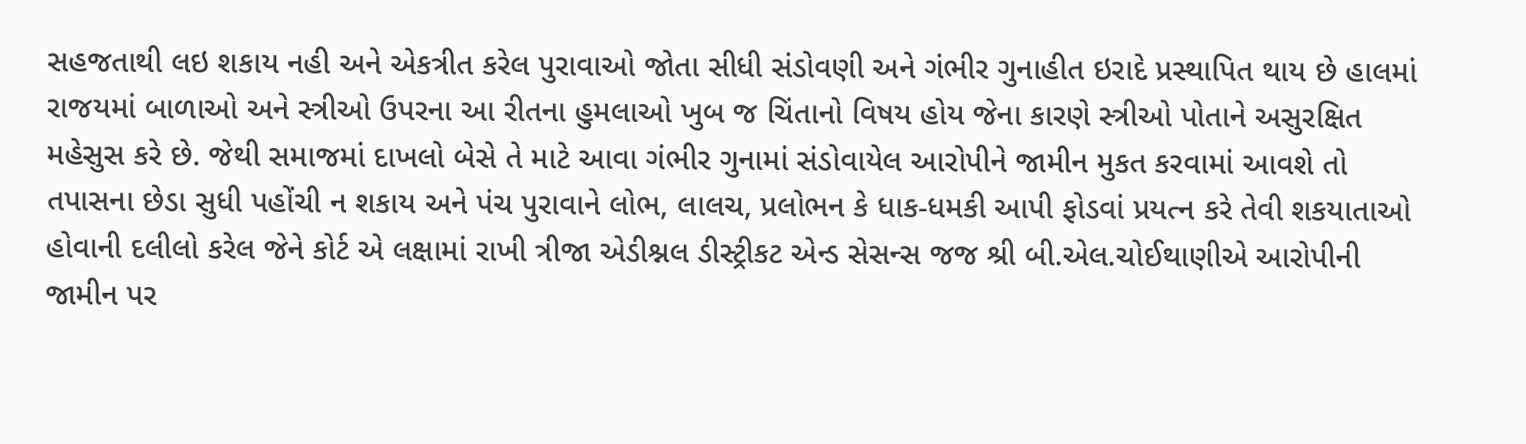સહજતાથી લઇ શકાય નહી અને એકત્રીત કરેલ પુરાવાઓ જોતા સીધી સંડોવણી અને ગંભીર ગુનાહીત ઇરાદે પ્રસ્થાપિત થાય છે હાલમાં રાજયમાં બાળાઓ અને સ્ત્રીઓ ઉપરના આ રીતના હુમલાઓ ખુબ જ ચિંતાનો વિષય હોય જેના કારણે સ્ત્રીઓ પોતાને અસુરક્ષિત મહેસુસ કરે છે. જેથી સમાજમાં દાખલો બેસે તે માટે આવા ગંભીર ગુનામાં સંડોવાયેલ આરોપીને જામીન મુકત કરવામાં આવશે તો તપાસના છેડા સુધી પહોંચી ન શકાય અને પંચ પુરાવાને લોભ, લાલચ, પ્રલોભન કે ધાક-ધમકી આપી ફોડવાં પ્રયત્ન કરે તેવી શકયાતાઓ હોવાની દલીલો કરેલ જેને કોર્ટ એ લક્ષામાં રાખી ત્રીજા એડીશ્નલ ડીસ્ટ્રીકટ એન્ડ સેસન્સ જજ શ્રી બી.એલ.ચોઈથાણીએ આરોપીની જામીન પર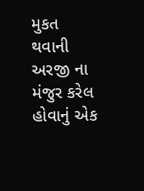મુકત થવાની અરજી ના મંજુર કરેલ હોવાનું એક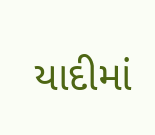યાદીમાં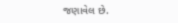જણાવેલ છે.